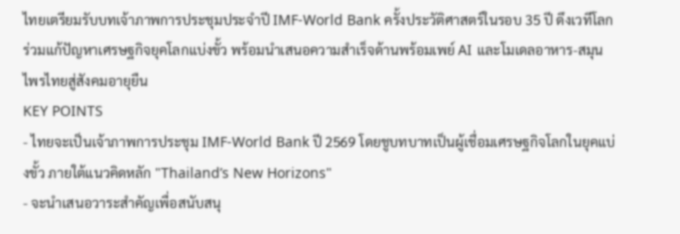ไทยเตรียมรับบทเจ้าภาพการประชุมประจำปี IMF-World Bank ครั้งประวัติศาสตร์ในรอบ 35 ปี ดึงเวทีโลกร่วมแก้ปัญหาเศรษฐกิจยุคโลกแบ่งขั้ว พร้อมนำเสนอความสำเร็จด้านพร้อมเพย์ AI และโมเดลอาหาร-สมุนไพรไทยสู่สังคมอายุยืน
KEY POINTS
- ไทยจะเป็นเจ้าภาพการประชุม IMF-World Bank ปี 2569 โดยชูบทบาทเป็นผู้เชื่อมเศรษฐกิจโลกในยุคแบ่งขั้ว ภายใต้แนวคิดหลัก "Thailand’s New Horizons"
- จะนำเสนอวาระสำคัญเพื่อสนับสนุ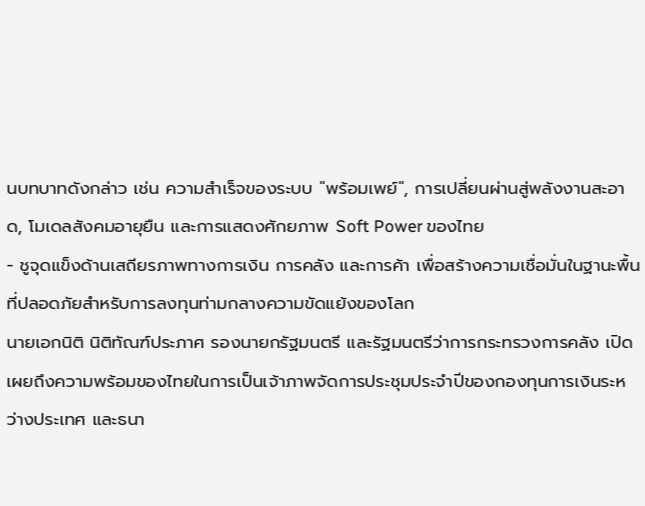นบทบาทดังกล่าว เช่น ความสำเร็จของระบบ "พร้อมเพย์", การเปลี่ยนผ่านสู่พลังงานสะอาด, โมเดลสังคมอายุยืน และการแสดงศักยภาพ Soft Power ของไทย
- ชูจุดแข็งด้านเสถียรภาพทางการเงิน การคลัง และการค้า เพื่อสร้างความเชื่อมั่นในฐานะพื้นที่ปลอดภัยสำหรับการลงทุนท่ามกลางความขัดแย้งของโลก
นายเอกนิติ นิติทัณฑ์ประภาศ รองนายกรัฐมนตรี และรัฐมนตรีว่าการกระทรวงการคลัง เปิดเผยถึงความพร้อมของไทยในการเป็นเจ้าภาพจัดการประชุมประจำปีของกองทุนการเงินระหว่างประเทศ และธนา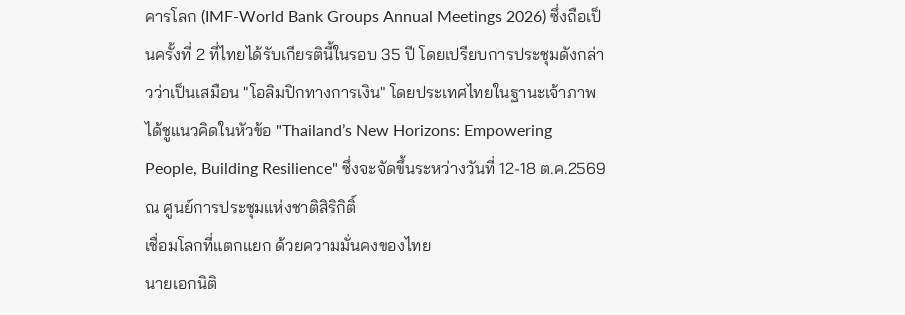คารโลก (IMF-World Bank Groups Annual Meetings 2026) ซึ่งถือเป็นครั้งที่ 2 ที่ไทยได้รับเกียรตินี้ในรอบ 35 ปี โดยเปรียบการประชุมดังกล่าวว่าเป็นเสมือน "โอลิมปิกทางการเงิน" โดยประเทศไทยในฐานะเจ้าภาพได้ชูแนวคิดในหัวข้อ "Thailand’s New Horizons: Empowering People, Building Resilience" ซึ่งจะจัดขึ้นระหว่างวันที่ 12-18 ต.ค.2569 ณ ศูนย์การประชุมแห่งชาติสิริกิติ์
เชื่อมโลกที่แตกแยก ด้วยความมั่นคงของไทย
นายเอกนิติ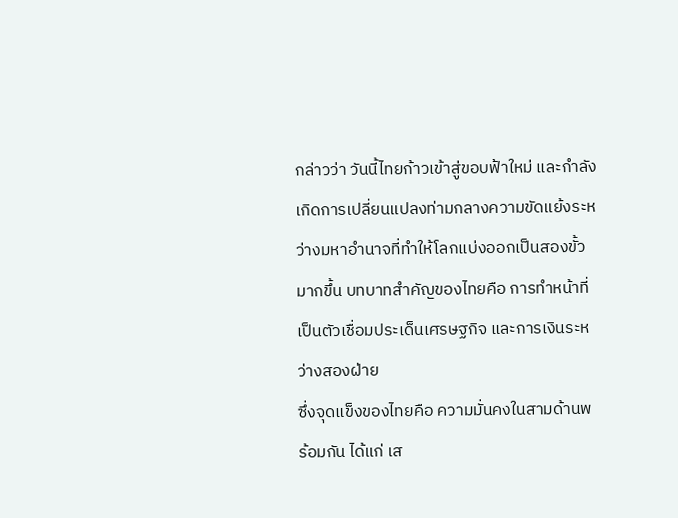กล่าวว่า วันนี้ไทยก้าวเข้าสู่ขอบฟ้าใหม่ และกำลังเกิดการเปลี่ยนแปลงท่ามกลางความขัดแย้งระหว่างมหาอำนาจที่ทำให้โลกแบ่งออกเป็นสองขั้วมากขึ้น บทบาทสำคัญของไทยคือ การทำหน้าที่เป็นตัวเชื่อมประเด็นเศรษฐกิจ และการเงินระหว่างสองฝ่าย
ซึ่งจุดแข็งของไทยคือ ความมั่นคงในสามด้านพร้อมกัน ได้แก่ เส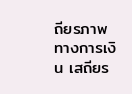ถียรภาพทางการเงิน เสถียร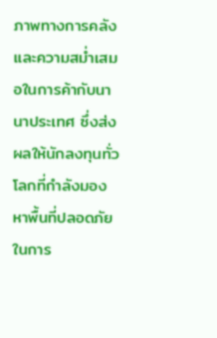ภาพทางการคลัง และความสม่ำเสมอในการค้ากับนานาประเทศ ซึ่งส่งผลให้นักลงทุนทั่วโลกที่กำลังมองหาพื้นที่ปลอดภัยในการ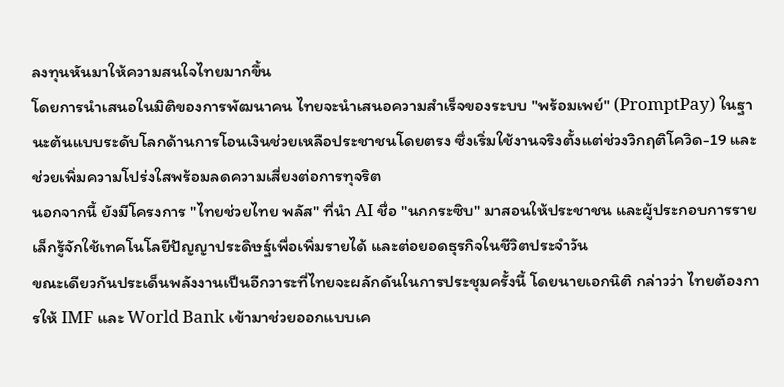ลงทุนหันมาให้ความสนใจไทยมากขึ้น
โดยการนำเสนอในมิติของการพัฒนาคน ไทยจะนำเสนอความสำเร็จของระบบ "พร้อมเพย์" (PromptPay) ในฐานะต้นแบบระดับโลกด้านการโอนเงินช่วยเหลือประชาชนโดยตรง ซึ่งเริ่มใช้งานจริงตั้งแต่ช่วงวิกฤติโควิด-19 และช่วยเพิ่มความโปร่งใสพร้อมลดความเสี่ยงต่อการทุจริต
นอกจากนี้ ยังมีโครงการ "ไทยช่วยไทย พลัส" ที่นำ AI ชื่อ "นกกระซิบ" มาสอนให้ประชาชน และผู้ประกอบการรายเล็กรู้จักใช้เทคโนโลยีปัญญาประดิษฐ์เพื่อเพิ่มรายได้ และต่อยอดธุรกิจในชีวิตประจำวัน
ขณะเดียวกันประเด็นพลังงานเป็นอีกวาระที่ไทยจะผลักดันในการประชุมครั้งนี้ โดยนายเอกนิติ กล่าวว่า ไทยต้องการให้ IMF และ World Bank เข้ามาช่วยออกแบบเค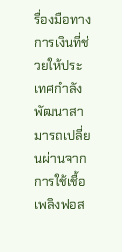รื่องมือทางการเงินที่ช่วยให้ประเทศกำลังพัฒนาสามารถเปลี่ยนผ่านจากการใช้เชื้อเพลิงฟอส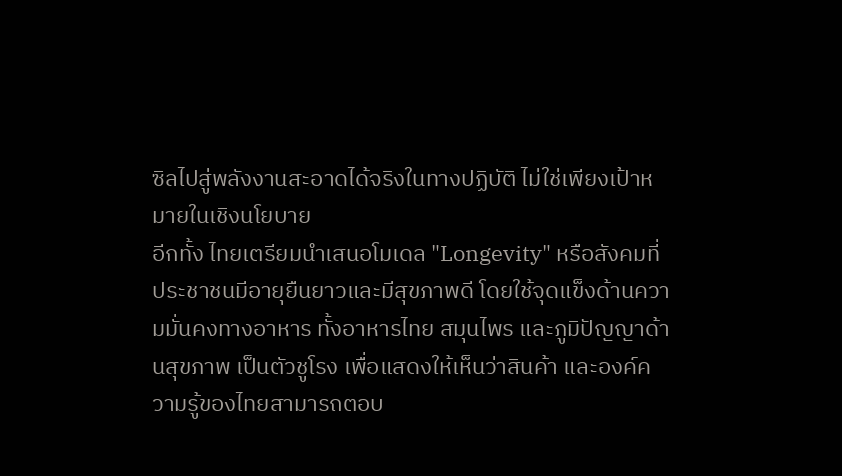ซิลไปสู่พลังงานสะอาดได้จริงในทางปฏิบัติ ไม่ใช่เพียงเป้าหมายในเชิงนโยบาย
อีกทั้ง ไทยเตรียมนำเสนอโมเดล "Longevity" หรือสังคมที่ประชาชนมีอายุยืนยาวและมีสุขภาพดี โดยใช้จุดแข็งด้านความมั่นคงทางอาหาร ทั้งอาหารไทย สมุนไพร และภูมิปัญญาด้านสุขภาพ เป็นตัวชูโรง เพื่อแสดงให้เห็นว่าสินค้า และองค์ความรู้ของไทยสามารถตอบ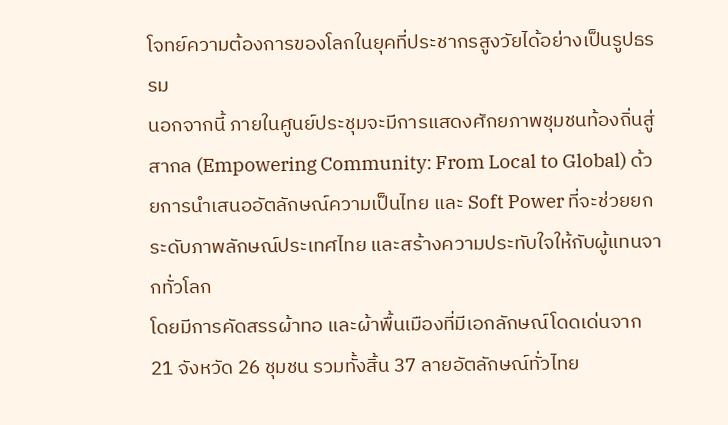โจทย์ความต้องการของโลกในยุคที่ประชากรสูงวัยได้อย่างเป็นรูปธรรม
นอกจากนี้ ภายในศูนย์ประชุมจะมีการแสดงศักยภาพชุมชนท้องถิ่นสู่สากล (Empowering Community: From Local to Global) ด้วยการนำเสนออัตลักษณ์ความเป็นไทย และ Soft Power ที่จะช่วยยกระดับภาพลักษณ์ประเทศไทย และสร้างความประทับใจให้กับผู้แทนจากทั่วโลก
โดยมีการคัดสรรผ้าทอ และผ้าพื้นเมืองที่มีเอกลักษณ์โดดเด่นจาก 21 จังหวัด 26 ชุมชน รวมทั้งสิ้น 37 ลายอัตลักษณ์ทั่วไทย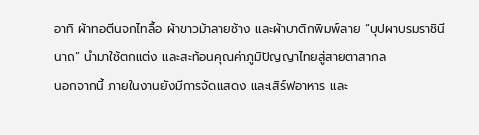อาทิ ผ้าทอตีนจกไทลื้อ ผ้าขาวม้าลายช้าง และผ้าบาติกพิมพ์ลาย “บุปผาบรมราชินีนาถ” นำมาใช้ตกแต่ง และสะท้อนคุณค่าภูมิปัญญาไทยสู่สายตาสากล
นอกจากนี้ ภายในงานยังมีการจัดแสดง และเสิร์ฟอาหาร และ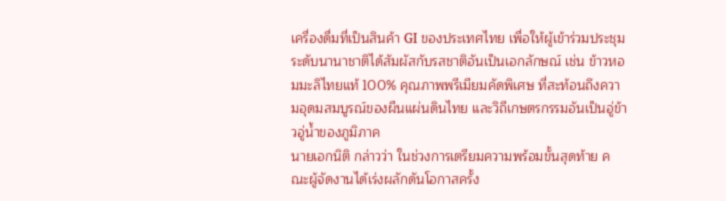เครื่องดื่มที่เป็นสินค้า GI ของประเทศไทย เพื่อให้ผู้เข้าร่วมประชุมระดับนานาชาติได้สัมผัสกับรสชาติอันเป็นเอกลักษณ์ เช่น ข้าวหอมมะลิไทยแท้ 100% คุณภาพพรีเมียมคัดพิเศษ ที่สะท้อนถึงความอุดมสมบูรณ์ของผืนแผ่นดินไทย และวิถีเกษตรกรรมอันเป็นอู่ข้าวอู่น้ำของภูมิภาค
นายเอกนิติ กล่าวว่า ในช่วงการเตรียมความพร้อมขั้นสุดท้าย คณะผู้จัดงานได้เร่งผลักดันโอกาสครั้ง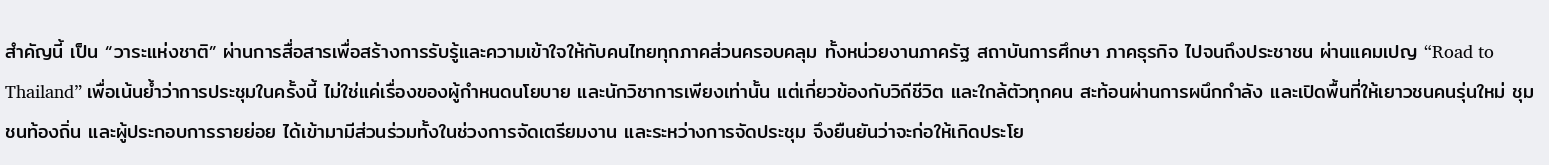สำคัญนี้ เป็น “วาระแห่งชาติ” ผ่านการสื่อสารเพื่อสร้างการรับรู้และความเข้าใจให้กับคนไทยทุกภาคส่วนครอบคลุม ทั้งหน่วยงานภาครัฐ สถาบันการศึกษา ภาคธุรกิจ ไปจนถึงประชาชน ผ่านแคมเปญ “Road to Thailand” เพื่อเน้นย้ำว่าการประชุมในครั้งนี้ ไม่ใช่แค่เรื่องของผู้กำหนดนโยบาย และนักวิชาการเพียงเท่านั้น แต่เกี่ยวข้องกับวิถีชีวิต และใกล้ตัวทุกคน สะท้อนผ่านการผนึกกำลัง และเปิดพื้นที่ให้เยาวชนคนรุ่นใหม่ ชุมชนท้องถิ่น และผู้ประกอบการรายย่อย ได้เข้ามามีส่วนร่วมทั้งในช่วงการจัดเตรียมงาน และระหว่างการจัดประชุม จึงยืนยันว่าจะก่อให้เกิดประโย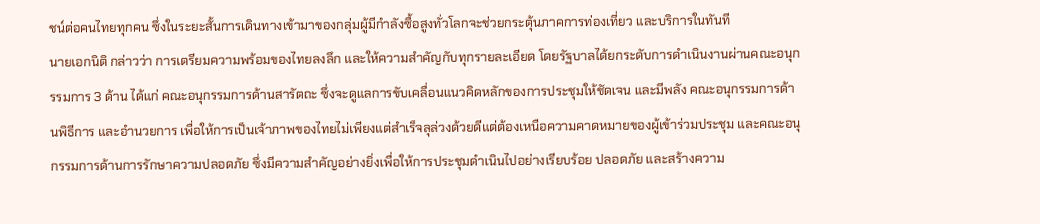ชน์ต่อคนไทยทุกคน ซึ่งในระยะสั้นการเดินทางเข้ามาของกลุ่มผู้มีกำลังซื้อสูงทั่วโลกจะช่วยกระตุ้นภาคการท่องเที่ยว และบริการในทันที
นายเอกนิติ กล่าวว่า การเตรียมความพร้อมของไทยลงลึก และให้ความสำคัญกับทุกรายละเอียด โดยรัฐบาลได้ยกระดับการดำเนินงานผ่านคณะอนุกรรมการ 3 ด้าน ได้แก่ คณะอนุกรรมการด้านสารัตถะ ซึ่งจะดูแลการขับเคลื่อนแนวคิดหลักของการประชุมให้ชัดเจน และมีพลัง คณะอนุกรรมการด้านพิธีการ และอำนวยการ เพื่อให้การเป็นเจ้าภาพของไทยไม่เพียงแต่สำเร็จลุล่วงด้วยดีแต่ต้องเหนือความคาดหมายของผู้เข้าร่วมประชุม และคณะอนุกรรมการด้านการรักษาความปลอดภัย ซึ่งมีความสำคัญอย่างยิ่งเพื่อให้การประชุมดำเนินไปอย่างเรียบร้อย ปลอดภัย และสร้างความ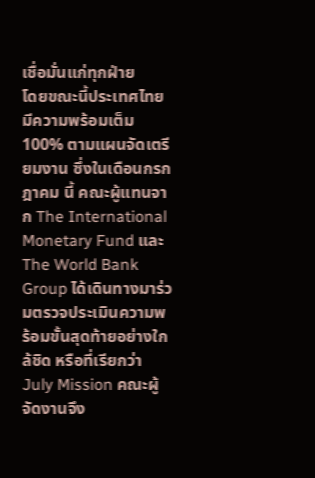เชื่อมั่นแก่ทุกฝ่าย
โดยขณะนี้ประเทศไทยมีความพร้อมเต็ม 100% ตามแผนจัดเตรียมงาน ซึ่งในเดือนกรกฎาคม นี้ คณะผู้แทนจาก The International Monetary Fund และ The World Bank Group ได้เดินทางมาร่วมตรวจประเมินความพร้อมขั้นสุดท้ายอย่างใกล้ชิด หรือที่เรียกว่า July Mission คณะผู้จัดงานจึง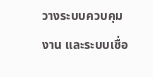วางระบบควบคุมงาน และระบบเชื่อ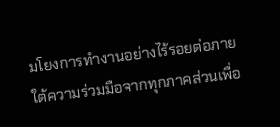มโยงการทำงานอย่างไร้รอยต่อภายใต้ความร่วมมือจากทุกภาคส่วนเพื่อ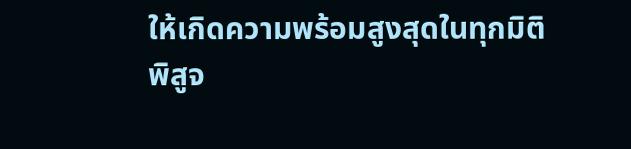ให้เกิดความพร้อมสูงสุดในทุกมิติ
พิสูจ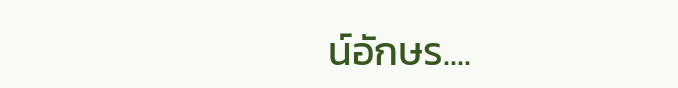น์อักษร....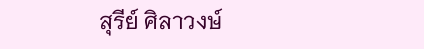สุรีย์ ศิลาวงษ์